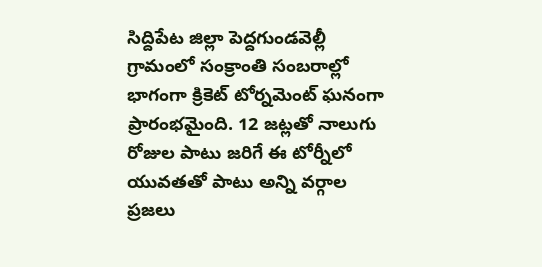సిద్దిపేట జిల్లా పెద్దగుండవెల్లీ గ్రామంలో సంక్రాంతి సంబరాల్లో భాగంగా క్రికెట్ టోర్నమెంట్ ఘనంగా ప్రారంభమైంది. 12 జట్లతో నాలుగు రోజుల పాటు జరిగే ఈ టోర్నీలో యువతతో పాటు అన్ని వర్గాల ప్రజలు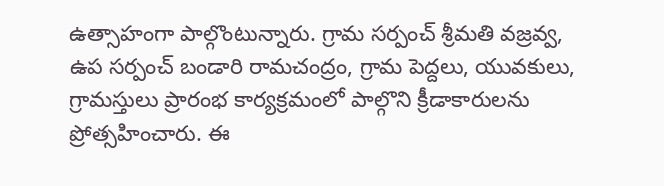ఉత్సాహంగా పాల్గొంటున్నారు. గ్రామ సర్పంచ్ శ్రీమతి వజ్రవ్వ, ఉప సర్పంచ్ బండారి రామచంద్రం, గ్రామ పెద్దలు, యువకులు, గ్రామస్తులు ప్రారంభ కార్యక్రమంలో పాల్గొని క్రీడాకారులను ప్రోత్సహించారు. ఈ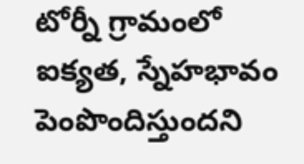టోర్నీ గ్రామంలో ఐక్యత, స్నేహభావం పెంపొందిస్తుందని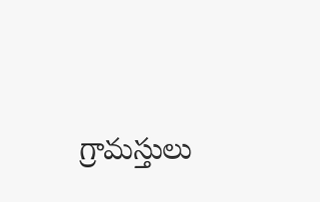గ్రామస్తులు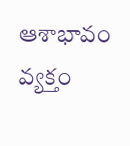ఆశాభావం వ్యక్తం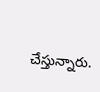చేస్తున్నారు.